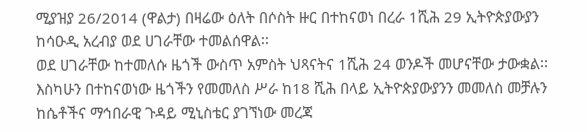ሚያዝያ 26/2014 (ዋልታ) በዛሬው ዕለት በሶስት ዙር በተከናወነ በረራ 1ሺሕ 29 ኢትዮጵያውያን ከሳዑዲ አረብያ ወደ ሀገራቸው ተመልሰዋል፡፡
ወደ ሀገራቸው ከተመለሱ ዜጎች ውስጥ አምስት ህጻናትና 1ሺሕ 24 ወንዶች መሆናቸው ታውቋል፡፡
እስካሁን በተከናወነው ዜጎችን የመመለስ ሥራ ከ18 ሺሕ በላይ ኢትዮጵያውያንን መመለስ መቻሉን ከሴቶችና ማኅበራዊ ጉዳይ ሚኒስቴር ያገኘነው መረጃ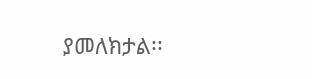ያመለክታል፡፡